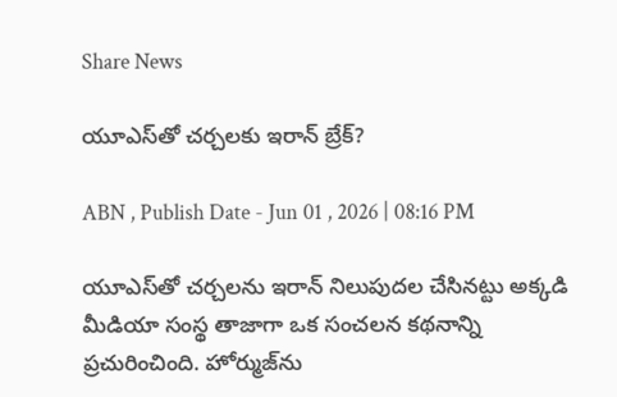Share News

యూఎస్‌తో చర్చలకు ఇరాన్ బ్రేక్?

ABN , Publish Date - Jun 01 , 2026 | 08:16 PM

యూఎస్‌తో చర్చలను ఇరాన్ నిలుపుదల చేసినట్టు అక్కడి మీడియా సంస్థ తాజాగా ఒక సంచలన కథనాన్ని ప్రచురించింది. హోర్ముజ్‌ను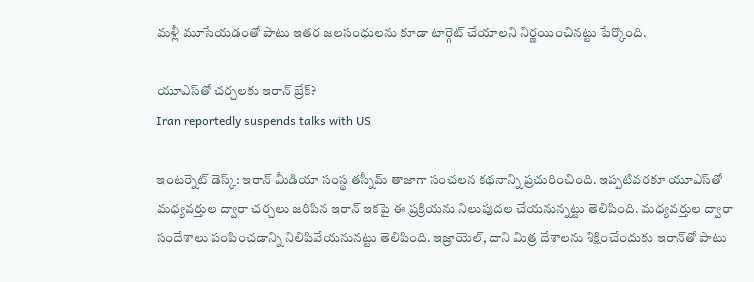మళ్లీ మూసేయడంతో పాటు ఇతర జలసంధులను కూడా టార్గెట్ చేయాలని నిర్ణయించినట్టు పేర్కొంది.

యూఎస్‌తో చర్చలకు ఇరాన్ బ్రేక్?
Iran reportedly suspends talks with US

ఇంటర్నెట్ డెస్క్: ఇరాన్ మీడియా సంస్థ తస్నీమ్ తాజాగా సంచలన కథనాన్ని ప్రచురించింది. ఇప్పటివరకూ యూఎస్‌తో మధ్యవర్తుల ద్వారా చర్చలు జరిపిన ఇరాన్ ఇకపై ఈ ప్రక్రియను నిలుపుదల చేయనున్నట్టు తెలిపింది. మధ్యవర్తుల ద్వారా సందేశాలు పంపించడాన్ని నిలిపివేయనునట్టు తెలిపింది. ఇజ్రాయెల్, దాని మిత్ర దేశాలను శిక్షించేందుకు ఇరాన్‌తో పాటు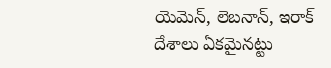యెమెన్, లెబనాన్, ఇరాక్ దేశాలు ఏకమైనట్టు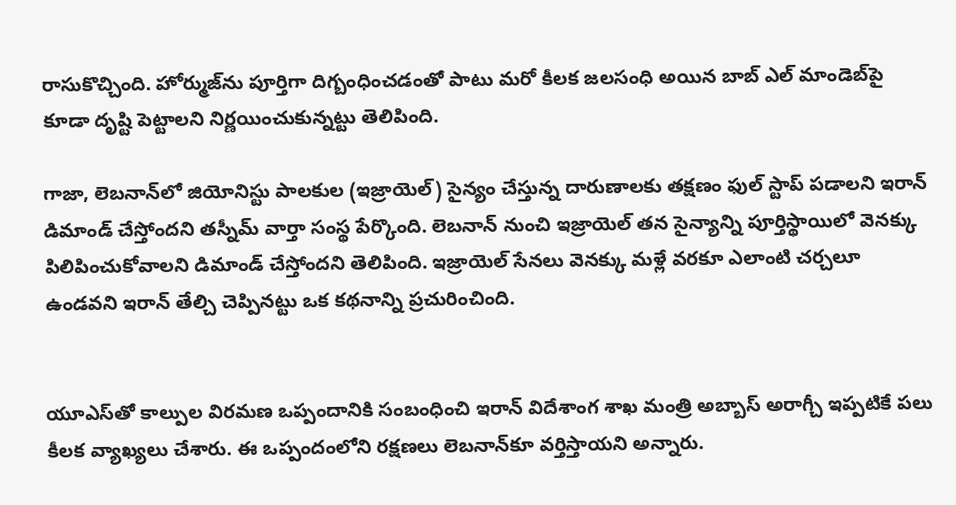రాసుకొచ్చింది. హోర్ముజ్‌ను పూర్తిగా దిగ్బంధించడంతో పాటు మరో కీలక జలసంధి అయిన బాబ్ ఎల్ మాండెబ్‌‌పై కూడా దృష్టి పెట్టాలని నిర్ణయించుకున్నట్టు తెలిపింది.

గాజా, లెబనాన్‌లో జియోనిస్టు పాలకుల (ఇజ్రాయెల్) సైన్యం చేస్తున్న దారుణాలకు తక్షణం ఫుల్ స్టాప్ పడాలని ఇరాన్ డిమాండ్ చేస్తోందని తస్నీమ్ వార్తా సంస్థ పేర్కొంది. లెబనాన్ నుంచి ఇజ్రాయెల్ తన సైన్యాన్ని పూర్తిస్థాయిలో వెనక్కు పిలిపించుకోవాలని డిమాండ్ చేస్తోందని తెలిపింది. ఇజ్రాయెల్ సేనలు వెనక్కు మళ్లే వరకూ ఎలాంటి చర్చలూ ఉండవని ఇరాన్ తేల్చి చెప్పినట్టు ఒక కథనాన్ని ప్రచురించింది.


యూఎస్‌తో కాల్పుల విరమణ ఒప్పందానికి సంబంధించి ఇరాన్ విదేశాంగ శాఖ మంత్రి అబ్బాస్ అరాగ్చీ ఇప్పటికే పలు కీలక వ్యాఖ్యలు చేశారు. ఈ ఒప్పందంలోని రక్షణలు లెబనాన్‌కూ వర్తిస్తాయని అన్నారు.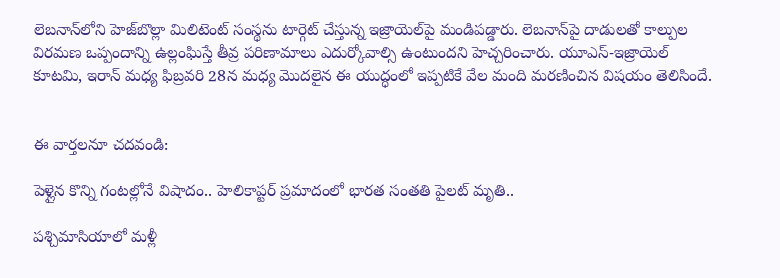లెబనాన్‌లోని హెజ్‌బొల్లా మిలిటెంట్ సంస్థను టార్గెట్ చేస్తున్న ఇజ్రాయెల్‌పై మండిపడ్డారు. లెబనాన్‌పై దాడులతో కాల్పుల విరమణ ఒప్పందాన్ని ఉల్లంఘిస్తే తీవ్ర పరిణామాలు ఎదుర్కోవాల్సి ఉంటుందని హెచ్చరించారు. యూఎస్-ఇజ్రాయెల్ కూటమి, ఇరాన్ మధ్య ఫిబ్రవరి 28న మధ్య మొదలైన ఈ యుద్ధంలో ఇప్పటికే వేల మంది మరణించిన విషయం తెలిసిందే.


ఈ వార్తలనూ చదవండి:

పెళ్లైన కొన్ని గంటల్లోనే విషాదం.. హెలికాప్టర్ ప్రమాదంలో భారత సంతతి పైలట్ మృతి..

పశ్చిమాసియాలో మళ్లీ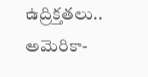ఉద్రిక్తతలు.. అమెరికా-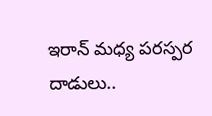ఇరాన్ మధ్య పరస్పర దాడులు..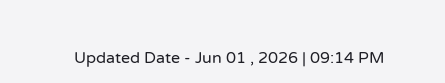Updated Date - Jun 01 , 2026 | 09:14 PM